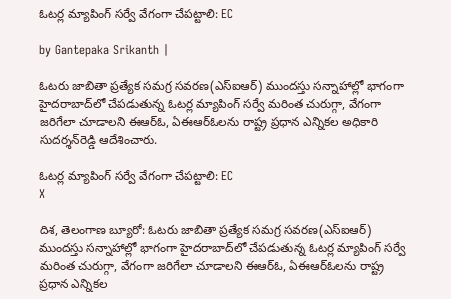ఓటర్ల మ్యాపింగ్ సర్వే వేగంగా చేపట్టాలి: EC

by Gantepaka Srikanth |

ఓటరు జాబితా ప్రత్యేక సమగ్ర సవరణ(ఎస్ఐఆర్) ముందస్తు సన్నాహాల్లో భాగంగా హైదరాబాద్‌లో చేపడుతున్న ఓటర్ల మ్యాపింగ్ సర్వే మరింత చురుగ్గా, వేగంగా జరిగేలా చూడాలని ఈఆర్ఓ, ఏఈఆర్ఓలను రాష్ట్ర ప్రధాన ఎన్నికల అధికారి సుదర్శన్‌రెడ్డి ఆదేశించారు.

ఓటర్ల మ్యాపింగ్ సర్వే వేగంగా చేపట్టాలి: EC
X

దిశ, తెలంగాణ బ్యూరో: ఓటరు జాబితా ప్రత్యేక సమగ్ర సవరణ(ఎస్ఐఆర్) ముందస్తు సన్నాహాల్లో భాగంగా హైదరాబాద్‌లో చేపడుతున్న ఓటర్ల మ్యాపింగ్ సర్వే మరింత చురుగ్గా, వేగంగా జరిగేలా చూడాలని ఈఆర్ఓ, ఏఈఆర్ఓలను రాష్ట్ర ప్రధాన ఎన్నికల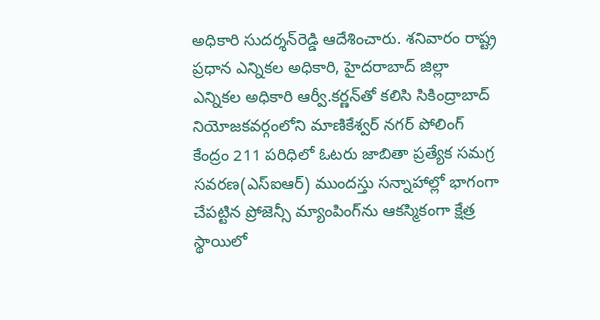అధికారి సుదర్శన్‌రెడ్డి ఆదేశించారు. శనివారం రాష్ట్ర ప్రధాన ఎన్నికల అధికారి, హైదరాబాద్ జిల్లా ఎన్నికల అధికారి ఆర్వీ.కర్ణన్‌తో కలిసి సికింద్రాబాద్ నియోజకవర్గంలోని మాణికేశ్వర్ నగర్ పోలింగ్ కేంద్రం 211 పరిధిలో ఓటరు జాబితా ప్రత్యేక సమగ్ర సవరణ(ఎస్ఐఆర్) ముందస్తు సన్నాహాల్లో భాగంగా చేపట్టిన ప్రోజెన్సీ మ్యాంపింగ్‌ను ఆకస్మికంగా క్షేత్ర స్థాయిలో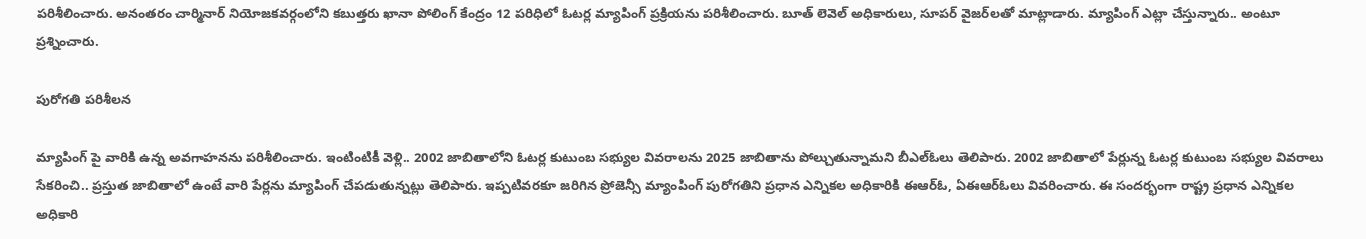పరిశీలించారు. అనంతరం చార్మినార్ నియోజకవర్గంలోని కబుత్తరు ఖానా పోలింగ్ కేంద్రం 12 పరిధిలో ఓటర్ల మ్యాపింగ్ ప్రక్రియను పరిశీలించారు. బూత్ లెవెల్ అధికారులు, సూపర్ వైజర్‌లతో మాట్లాడారు. మ్యాపింగ్ ఎట్లా చేస్తున్నారు.. అంటూ ప్రశ్నించారు.

పురోగతి పరిశీలన

మ్యాపింగ్ పై వారికి ఉన్న అవగాహనను పరిశీలించారు. ఇంటింటికీ వెళ్లి.. 2002 జాబితాలోని ఓటర్ల కుటుంబ సభ్యుల వివరాలను 2025 జాబితాను పోల్చుతున్నామని బీఎల్ఓలు తెలిపారు. 2002 జాబితాలో పేర్లున్న ఓటర్ల కుటుంబ సభ్యుల వివరాలు సేకరించి.. ప్రస్తుత జాబితాలో ఉంటే వారి పేర్లను మ్యాపింగ్ చేపడుతున్నట్లు తెలిపారు. ఇప్పటివరకూ జరిగిన ప్రోజెన్సీ మ్యాంపింగ్ పురోగతిని ప్రధాన ఎన్నికల అధికారికి ఈఆర్ఓ, ఏఈఆర్ఓలు వివరించారు. ఈ సందర్భంగా రాష్ట్ర ప్రధాన ఎన్నికల అధికారి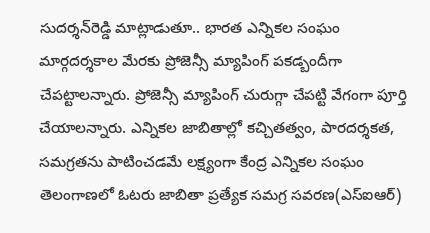సుదర్శన్‌రెడ్డి మాట్లాడుతూ.. భారత ఎన్నికల సంఘం మార్గదర్శకాల మేరకు ప్రోజెన్సీ మ్యాపింగ్ పకడ్బందీగా చేపట్టాలన్నారు. ప్రోజెన్సీ మ్యాపింగ్ చురుగ్గా చేపట్టి వేగంగా పూర్తి చేయాలన్నారు. ఎన్నికల జాబితాల్లో కచ్చితత్వం, పారదర్శకత, సమగ్రతను పాటించడమే లక్ష్యంగా కేంద్ర ఎన్నికల సంఘం తెలంగాణలో ఓటరు జాబితా ప్రత్యేక సమగ్ర సవరణ(ఎస్ఐఆర్)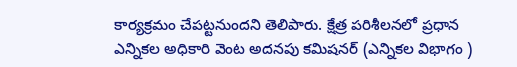కార్యక్రమం చేపట్టనుందని తెలిపారు. క్షేత్ర పరిశీలనలో ప్రధాన ఎన్నికల అధికారి వెంట అదనపు కమిషనర్ (ఎన్నికల విభాగం )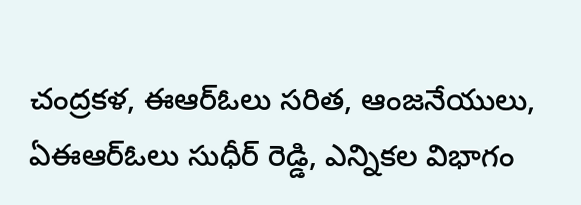చంద్రకళ, ఈఆర్ఓలు సరిత, ఆంజనేయులు, ఏఈఆర్ఓలు సుధీర్ రెడ్డి, ఎన్నికల విభాగం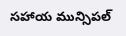సహాయ మున్సిపల్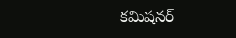కమిషనర్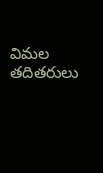విమల తదితరులు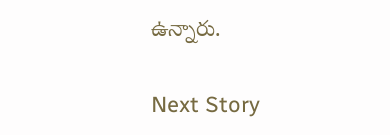ఉన్నారు.

Next Story